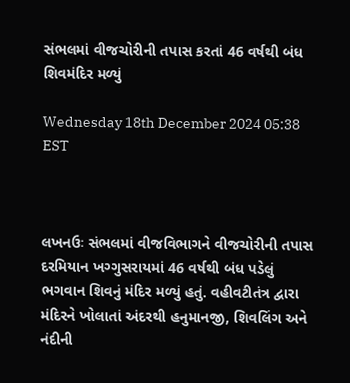સંભલમાં વીજચોરીની તપાસ કરતાં 46 વર્ષથી બંધ શિવમંદિર મળ્યું

Wednesday 18th December 2024 05:38 EST



લખનઉઃ સંભલમાં વીજવિભાગને વીજચોરીની તપાસ દરમિયાન ખગ્ગુસરાયમાં 46 વર્ષથી બંધ પડેલું ભગવાન શિવનું મંદિર મળ્યું હતું. વહીવટીતંત્ર દ્વારા મંદિરને ખોલાતાં અંદરથી હનુમાનજી, શિવલિંગ અને નંદીની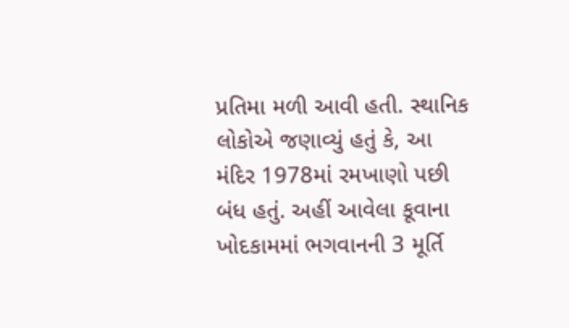પ્રતિમા મળી આવી હતી. સ્થાનિક લોકોએ જણાવ્યું હતું કે, આ મંદિર 1978માં રમખાણો પછી બંધ હતું. અહીં આવેલા કૂવાના ખોદકામમાં ભગવાનની 3 મૂર્તિ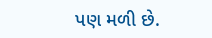પણ મળી છે.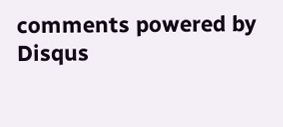comments powered by Disqus